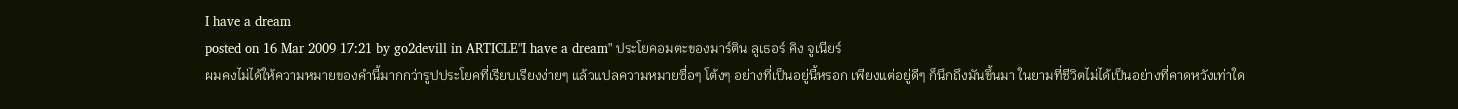I have a dream
posted on 16 Mar 2009 17:21 by go2devill in ARTICLE"I have a dream" ประโยคอมตะของมาร์ติน ลูเธอร์ คิง จูเนียร์
ผมคงไม่ได้ให้ความหมายของคำนี้มากกว่ารูปประโยคที่เรียบเรียงง่ายๆ แล้วแปลความหมายซื่อๆ โต้งๆ อย่างที่เป็นอยู่นี้หรอก เพียงแต่อยู่ดีๆ ก็นึกถึงมันขึ้นมา ในยามที่ชีวิตไม่ได้เป็นอย่างที่คาดหวังเท่าใด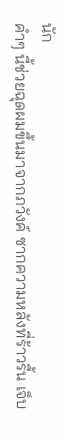นัก
คำๆ นี้ช่วยฉุดผมขึ้นมาจากภวังค์ ซากความหลังที่ร้าวรื้น เจ็บ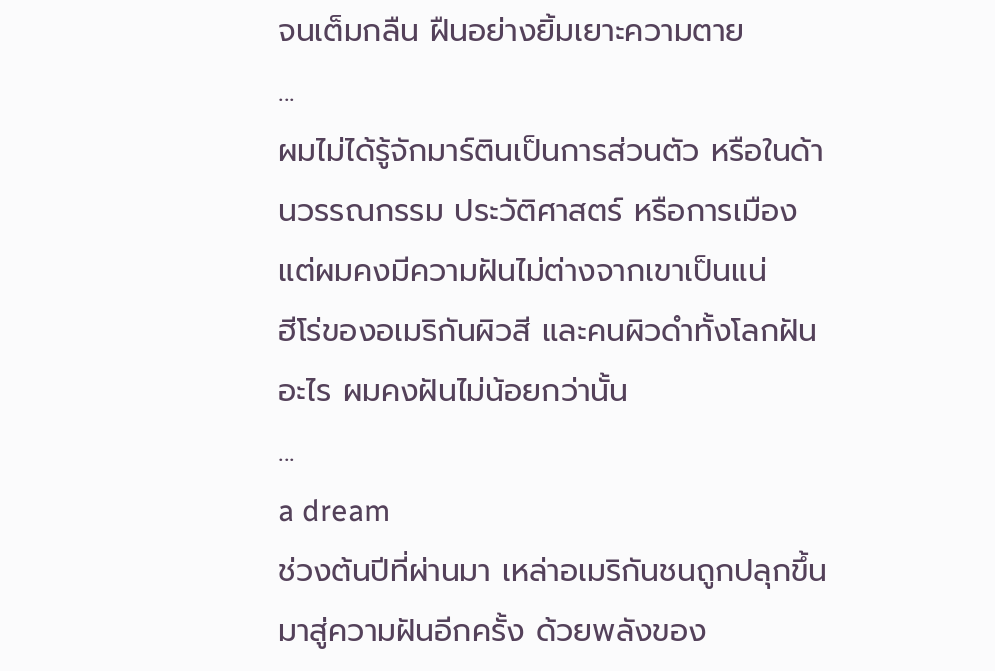จนเต็มกลืน ฝืนอย่างยิ้มเยาะความตาย
...
ผมไม่ได้รู้จักมาร์ตินเป็นการส่วนตัว หรือในด้านวรรณกรรม ประวัติศาสตร์ หรือการเมือง แต่ผมคงมีความฝันไม่ต่างจากเขาเป็นแน่
ฮีโร่ของอเมริกันผิวสี และคนผิวดำทั้งโลกฝันอะไร ผมคงฝันไม่น้อยกว่านั้น
...
a dream
ช่วงต้นปีที่ผ่านมา เหล่าอเมริกันชนถูกปลุกขึ้นมาสู่ความฝันอีกครั้ง ด้วยพลังของ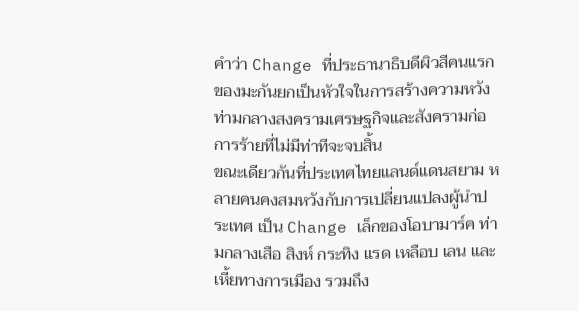คำว่า Change ที่ประธานาธิบดีผิวสีคนแรกของมะกันยกเป็นหัวใจในการสร้างความหวัง ท่ามกลางสงครามเศรษฐกิจและสังครามก่อการร้ายที่ไม่มีท่าทีจะจบสิ้น
ขณะเดียวกันที่ประเทศไทยแลนด์แดนสยาม หลายคนคงสมหวังกับการเปลี่ยนแปลงผู้นำประเทศ เป็น Change เล็กของโอบามาร์ค ท่ามกลางเสือ สิงห์ กระทิง แรด เหลือบ เลน และเหี้ยทางการเมือง รวมถึง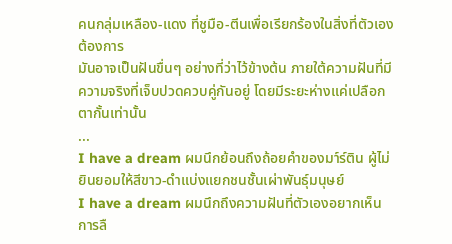คนกลุ่มเหลือง-แดง ที่ชูมือ-ตีนเพื่อเรียกร้องในสิ่งที่ตัวเองต้องการ
มันอาจเป็นฝันขื่นๆ อย่างที่ว่าไว้ข้างต้น ภายใต้ความฝันที่มีความจริงที่เจ็บปวดควบคู่กันอยู่ โดยมีระยะห่างแค่เปลือกตากั้นเท่านั้น
...
I have a dream ผมนึกย้อนถึงถ้อยคำของมา์ร์ติน ผู้ไม่ยินยอมให้สีขาว-ดำแบ่งแยกชนชั้นเผ่าพันธุ์มนุษย์
I have a dream ผมนึกถึงความฝันที่ตัวเองอยากเห็น การลื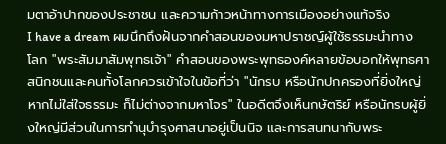มตาอ้าปากของประชาชน และความก้าวหน้าทางการเมืองอย่างแท้จริง
I have a dream ผมนึกถึงฝันจากคำสอนของมหาปราชญ์ผู้ใช้ธรรมะนำทางโลก "พระสัมมาสัมพุทธเจ้า" คำสอนของพระพุทธองค์หลายข้อบอกให้พุทธศาสนิกชนและคนทั้งโลกควรเข้าใจในข้อที่ว่า "นักรบ หรือนักปกครองที่ยิ่งใหญ่ หากไม่ใส่ใจธรรมะ ก็ไม่ต่างจากมหาโจร" ในอดีตจึงเห็นกษัตริย์ หรือนักรบผู้ยิ่งใหญ่มีส่วนในการทำนุบำรุงศาสนาอยู่เป็นนิจ และการสนทนากับพระ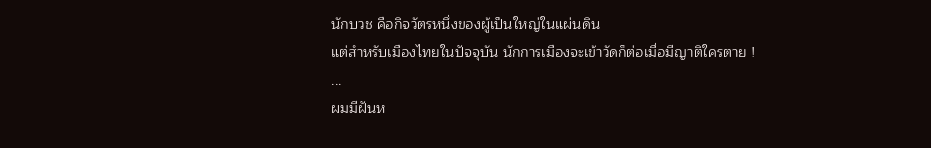นักบวช คือกิจวัตรหนึ่งของผู้เป็นใหญ่ในแผ่นดิน
แต่สำหรับเมืองไทยในปัจจุบัน นักการเมืองจะเข้าวัดก็ต่อเมื่อมีญาติใครตาย !
...
ผมมีฝันห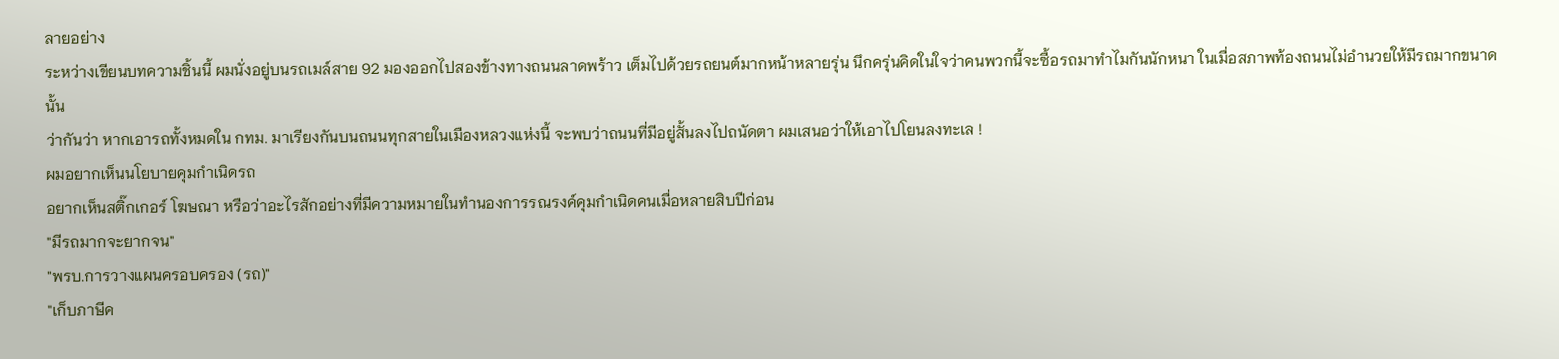ลายอย่าง
ระหว่างเขียนบทความชิ้นนี้ ผมนั่งอยู่บนรถเมล์สาย 92 มองออกไปสองข้างทางถนนลาดพร้าว เต็มไปด้วยรถยนต์มากหน้าหลายรุ่น นึกครุ่นคิดในใจว่าคนพวกนี้จะซื้อรถมาทำไมกันนักหนา ในเมื่อสภาพท้องถนนไม่อำนวยให้มีรถมากขนาดนั้น
ว่ากันว่า หากเอารถทั้งหมดใน กทม. มาเรียงกันบนถนนทุกสายในเมืองหลวงแห่งนี้ จะพบว่าถนนที่มีอยู่สั้นลงไปถนัดตา ผมเสนอว่าให้เอาไปโยนลงทะเล !
ผมอยากเห็นนโยบายคุมกำเนิดรถ
อยากเห็นสติ๊กเกอร์ โฆษณา หรือว่าอะไรสักอย่างที่มีความหมายในทำนองการรณรงค์คุมกำเนิดคนเมื่อหลายสิบปีก่อน
"มีรถมากจะยากจน"
"พรบ.การวางแผนครอบครอง (รถ)"
"เก็บภาษีค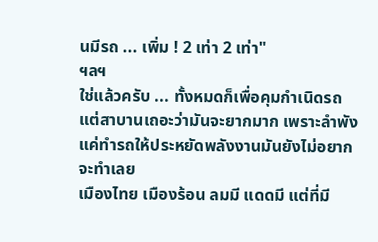นมีรถ ... เพิ่ม ! 2 เท่า 2 เท่า"
ฯลฯ
ใช่แล้วครับ ... ทั้งหมดก็เพื่อคุมกำเนิดรถ แต่สาบานเถอะว่ามันจะยากมาก เพราะลำพังแค่ทำรถให้ประหยัดพลังงานมันยังไม่อยากจะทำเลย
เมืองไทย เมืองร้อน ลมมี แดดมี แต่ที่มี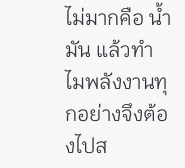ไม่มากคือ น้ำมัน แล้วทำไมพลังงานทุกอย่างจึงต้องไปส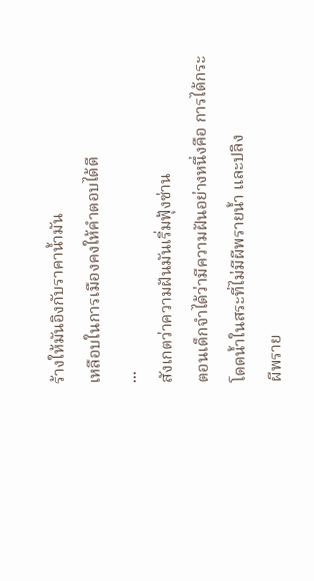ร้างให้มันอิงกับราคาน้ำมัน
เหลือบในการเมืองคงให้คำตอบได้ดี
...
สังเกตว่าความฝันมันเริ่มฟุ้งซ่าน
ตอนเด็กจำได้ว่ามีความฝันอย่างหนึ่งคือ การได้กระโดดน้ำในสระที่ไม่มีผีพรายน้ำ และปลิง
ผีพราย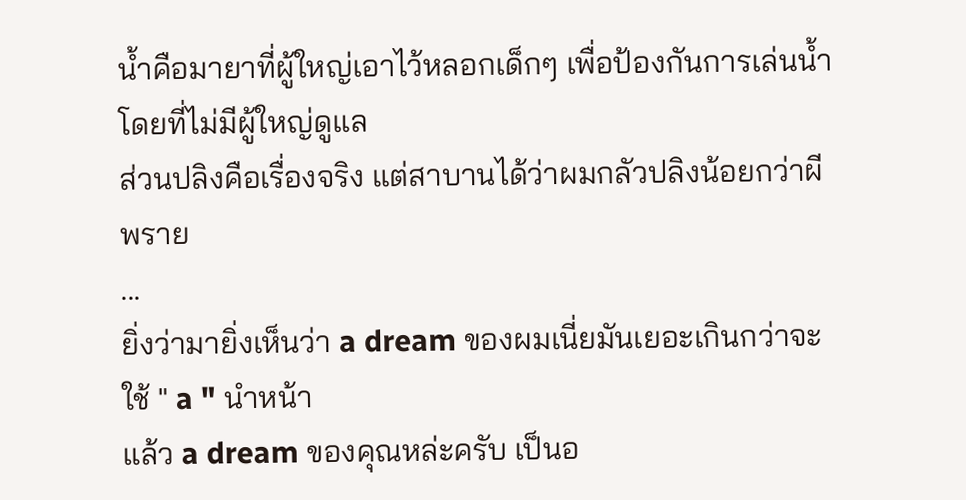น้ำคือมายาที่ผู้ใหญ่เอาไว้หลอกเด็กๆ เพื่อป้องกันการเล่นน้ำโดยที่ไม่มีผู้ใหญ่ดูแล
ส่วนปลิงคือเรื่องจริง แต่สาบานได้ว่าผมกลัวปลิงน้อยกว่าผีพราย
...
ยิ่งว่ามายิ่งเห็นว่า a dream ของผมเนี่ยมันเยอะเกินกว่าจะใช้ " a " นำหน้า
แล้ว a dream ของคุณหล่ะครับ เป็นอ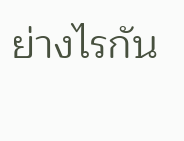ย่างไรกัน